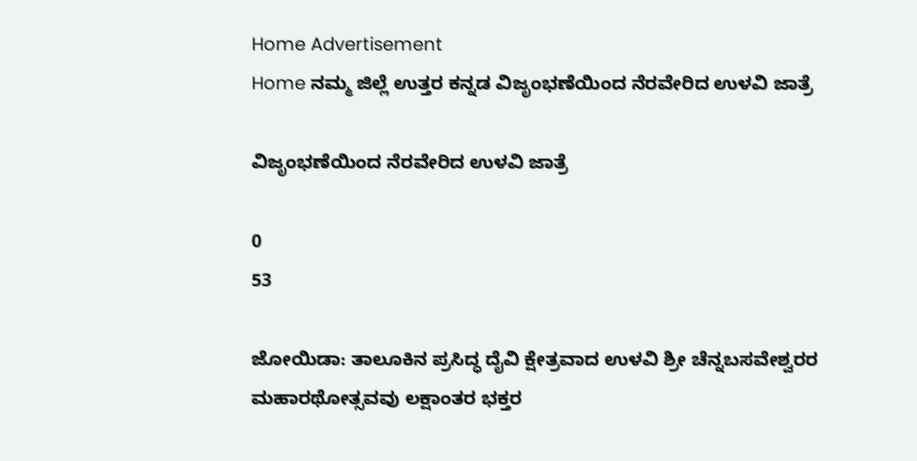Home Advertisement
Home ನಮ್ಮ ಜಿಲ್ಲೆ ಉತ್ತರ ಕನ್ನಡ ವಿಜೃಂಭಣೆಯಿಂದ ನೆರವೇರಿದ ಉಳವಿ ಜಾತ್ರೆ

ವಿಜೃಂಭಣೆಯಿಂದ ನೆರವೇರಿದ ಉಳವಿ ಜಾತ್ರೆ

0
53

ಜೋಯಿಡಾ: ತಾಲೂಕಿನ ಪ್ರಸಿದ್ಧ ದೈವಿ ಕ್ಷೇತ್ರವಾದ ಉಳವಿ ಶ್ರೀ ಚೆನ್ನಬಸವೇಶ್ವರರ ಮಹಾರಥೋತ್ಸವವು ಲಕ್ಷಾಂತರ ಭಕ್ತರ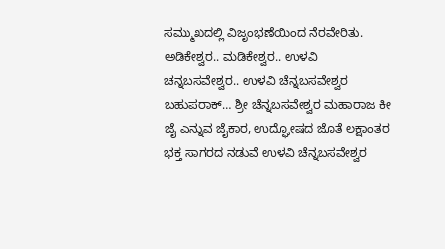ಸಮ್ಮುಖದಲ್ಲಿ ವಿಜೃಂಭಣೆಯಿಂದ ನೆರವೇರಿತು.
ಅಡಿಕೇಶ್ವರ.. ಮಡಿಕೇಶ್ವರ.. ಉಳವಿ ಚನ್ನಬಸವೇಶ್ವರ.. ಉಳವಿ ಚೆನ್ನಬಸವೇಶ್ವರ ಬಹುಪರಾಕ್… ಶ್ರೀ ಚೆನ್ನಬಸವೇಶ್ವರ ಮಹಾರಾಜ ಕೀ ಜೈ ಎನ್ನುವ ಜೈಕಾರ, ಉದ್ಘೋಷದ ಜೊತೆ ಲಕ್ಷಾಂತರ ಭಕ್ತ ಸಾಗರದ ನಡುವೆ ಉಳವಿ ಚೆನ್ನಬಸವೇಶ್ವರ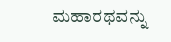ಮಹಾರಥವನ್ನು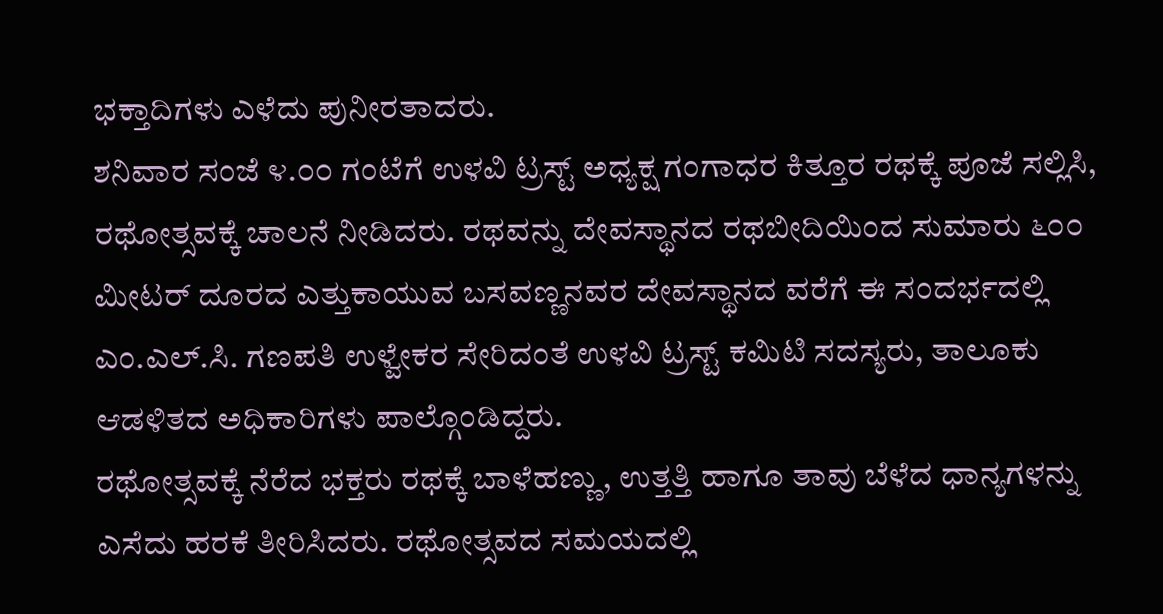ಭಕ್ತಾದಿಗಳು ಎಳೆದು ಪುನೀರತಾದರು.
ಶನಿವಾರ ಸಂಜೆ ೪.೦೦ ಗಂಟೆಗೆ ಉಳವಿ ಟ್ರಸ್ಟ್ ಅಧ್ಯಕ್ಷ ಗಂಗಾಧರ ಕಿತ್ತೂರ ರಥಕ್ಕೆ ಪೂಜೆ ಸಲ್ಲಿಸಿ, ರಥೋತ್ಸವಕ್ಕೆ ಚಾಲನೆ ನೀಡಿದರು. ರಥವನ್ನು ದೇವಸ್ಥಾನದ ರಥಬೀದಿಯಿಂದ ಸುಮಾರು ೬೦೦ ಮೀಟರ್ ದೂರದ ಎತ್ತುಕಾಯುವ ಬಸವಣ್ಣನವರ ದೇವಸ್ಥಾನದ ವರೆಗೆ ಈ ಸಂದರ್ಭದಲ್ಲಿ ಎಂ.ಎಲ್.ಸಿ. ಗಣಪತಿ ಉಳ್ವೇಕರ ಸೇರಿದಂತೆ ಉಳವಿ ಟ್ರಸ್ಟ್ ಕಮಿಟಿ ಸದಸ್ಯರು, ತಾಲೂಕು ಆಡಳಿತದ ಅಧಿಕಾರಿಗಳು ಪಾಲ್ಗೊಂಡಿದ್ದರು.
ರಥೋತ್ಸವಕ್ಕೆ ನೆರೆದ ಭಕ್ತರು ರಥಕ್ಕೆ ಬಾಳೆಹಣ್ಣು, ಉತ್ತತ್ತಿ ಹಾಗೂ ತಾವು ಬೆಳೆದ ಧಾನ್ಯಗಳನ್ನು ಎಸೆದು ಹರಕೆ ತೀರಿಸಿದರು. ರಥೋತ್ಸವದ ಸಮಯದಲ್ಲಿ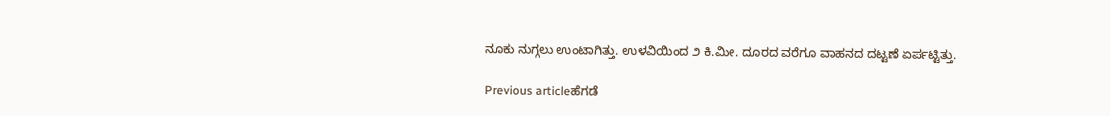ನೂಕು ನುಗ್ಗಲು ಉಂಟಾಗಿತ್ತು. ಉಳವಿಯಿಂದ ೨ ಕಿ.ಮೀ. ದೂರದ ವರೆಗೂ ವಾಹನದ ದಟ್ಟಣೆ ಏರ್ಪಟ್ಟಿತ್ತು.

Previous articleಹೆಗಡೆ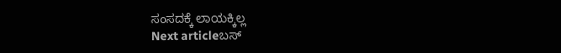ಸಂಸದಕ್ಕೆ ಲಾಯಕ್ಕಿಲ್ಲ
Next articleಬಸ್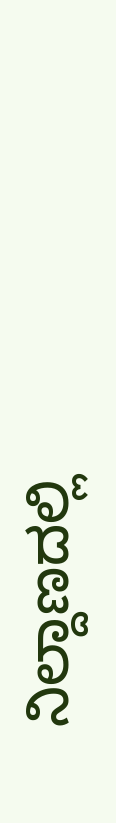ನಿಲ್ದಾಣದಲ್ಲಿ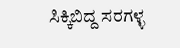ಸಿಕ್ಕಿಬಿದ್ದ ಸರಗಳ್ಳ